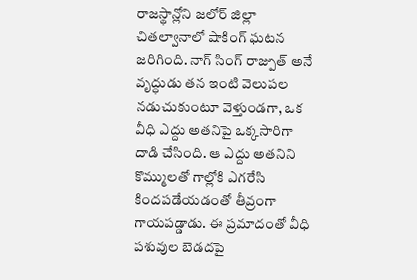రాజస్థాన్లోని జలోర్ జిల్లా చితల్వానాలో షాకింగ్ ఘటన జరిగింది. నాగ్ సింగ్ రాజ్పుత్ అనే వృద్ధుడు తన ఇంటి వెలుపల నడుచుకుంటూ వెళ్తుండగా, ఒక వీధి ఎద్దు అతనిపై ఒక్కసారిగా దాడి చేసింది. ఆ ఎద్దు అతనిని కొమ్ములతో గాల్లోకి ఎగరేసి కిందపడేయడంతో తీవ్రంగా గాయపడ్డాడు. ఈ ప్రమాదంతో వీధి పశువుల బెడదపై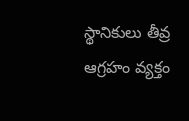స్థానికులు తీవ్ర ఆగ్రహం వ్యక్తం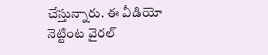చేస్తున్నారు. ఈ వీడియో నెట్టింట వైరల్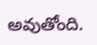అవుతోంది.